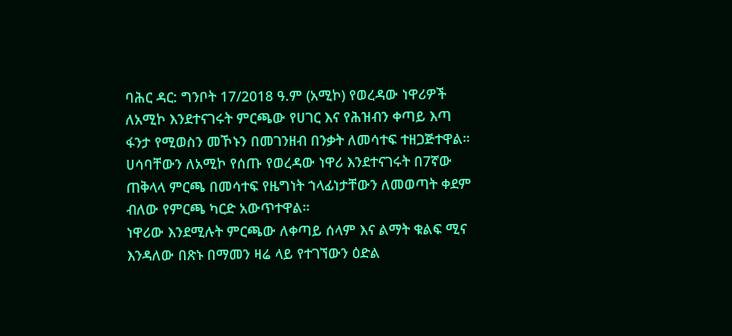ባሕር ዳር: ግንቦት 17/2018 ዓ.ም (አሚኮ) የወረዳው ነዋሪዎች ለአሚኮ እንደተናገሩት ምርጫው የሀገር እና የሕዝብን ቀጣይ እጣ ፋንታ የሚወስን መኾኑን በመገንዘብ በንቃት ለመሳተፍ ተዘጋጅተዋል።
ሀሳባቸውን ለአሚኮ የሰጡ የወረዳው ነዋሪ እንደተናገሩት በ7ኛው ጠቅላላ ምርጫ በመሳተፍ የዜግነት ኀላፊነታቸውን ለመወጣት ቀደም ብለው የምርጫ ካርድ አውጥተዋል።
ነዋሪው እንደሚሉት ምርጫው ለቀጣይ ሰላም እና ልማት ቁልፍ ሚና እንዳለው በጽኑ በማመን ዛሬ ላይ የተገኘውን ዕድል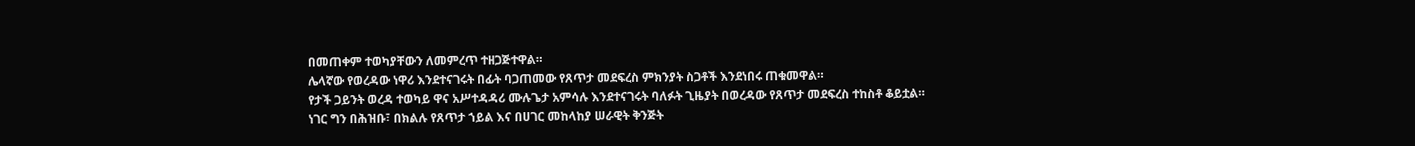በመጠቀም ተወካያቸውን ለመምረጥ ተዘጋጅተዋል።
ሌላኛው የወረዳው ነዋሪ እንደተናገሩት በፊት ባጋጠመው የጸጥታ መደፍረስ ምክንያት ስጋቶች እንደነበሩ ጠቁመዋል።
የታች ጋይንት ወረዳ ተወካይ ዋና አሥተዳዳሪ ሙሉጌታ አምሳሉ እንደተናገሩት ባለፉት ጊዜያት በወረዳው የጸጥታ መደፍረስ ተከስቶ ቆይቷል።
ነገር ግን በሕዝቡ፣ በክልሉ የጸጥታ ኀይል እና በሀገር መከላከያ ሠራዊት ቅንጅት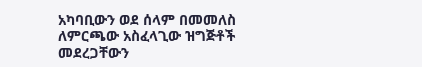አካባቢውን ወደ ሰላም በመመለስ ለምርጫው አስፈላጊው ዝግጅቶች መደረጋቸውን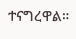ተናግረዋል።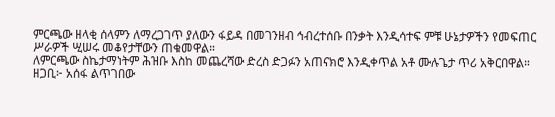ምርጫው ዘላቂ ሰላምን ለማረጋገጥ ያለውን ፋይዳ በመገንዘብ ኅብረተሰቡ በንቃት እንዲሳተፍ ምቹ ሁኔታዎችን የመፍጠር ሥራዎች ሢሠሩ መቆየታቸውን ጠቁመዋል።
ለምርጫው ስኬታማነትም ሕዝቡ እስከ መጨረሻው ድረስ ድጋፉን አጠናክሮ እንዲቀጥል አቶ ሙሉጌታ ጥሪ አቅርበዋል።
ዘጋቢ፦ አሰፋ ልጥገበው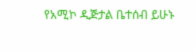የአሚኮ ዲጅታል ቤተሰብ ይሁኑ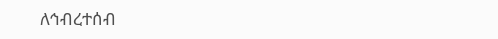ለኅብረተሰብ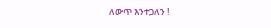ለውጥ እንተጋለን !